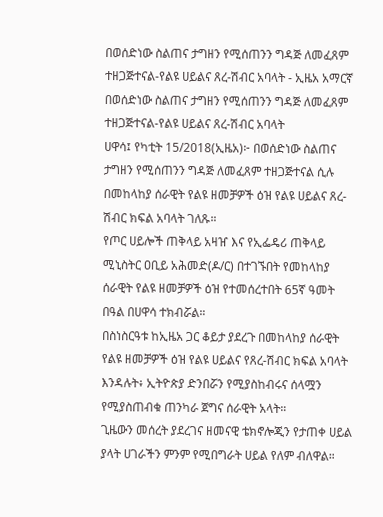በወሰድነው ስልጠና ታግዘን የሚሰጠንን ግዳጅ ለመፈጸም ተዘጋጅተናል-የልዩ ሀይልና ጸረ-ሽብር አባላት - ኢዜአ አማርኛ
በወሰድነው ስልጠና ታግዘን የሚሰጠንን ግዳጅ ለመፈጸም ተዘጋጅተናል-የልዩ ሀይልና ጸረ-ሽብር አባላት
ሀዋሳ፤ የካቲት 15/2018(ኢዜአ)፦ በወሰድነው ስልጠና ታግዘን የሚሰጠንን ግዳጅ ለመፈጸም ተዘጋጅተናል ሲሉ በመከላከያ ሰራዊት የልዩ ዘመቻዎች ዕዝ የልዩ ሀይልና ጸረ-ሽብር ክፍል አባላት ገለጹ።
የጦር ሀይሎች ጠቅላይ አዛዠ እና የኢፌዴሪ ጠቅላይ ሚኒስትር ዐቢይ አሕመድ(ዶ/ር) በተገኙበት የመከላከያ ሰራዊት የልዩ ዘመቻዎች ዕዝ የተመሰረተበት 65ኛ ዓመት በዓል በሀዋሳ ተክብሯል።
በስነስርዓቱ ከኢዜአ ጋር ቆይታ ያደረጉ በመከላከያ ሰራዊት የልዩ ዘመቻዎች ዕዝ የልዩ ሀይልና የጸረ-ሽብር ክፍል አባላት እንዳሉት፥ ኢትዮጵያ ድንበሯን የሚያስከብሩና ሰላሟን የሚያስጠብቁ ጠንካራ ጀግና ሰራዊት አላት።
ጊዜውን መሰረት ያደረገና ዘመናዊ ቴክኖሎጂን የታጠቀ ሀይል ያላት ሀገራችን ምንም የሚበግራት ሀይል የለም ብለዋል።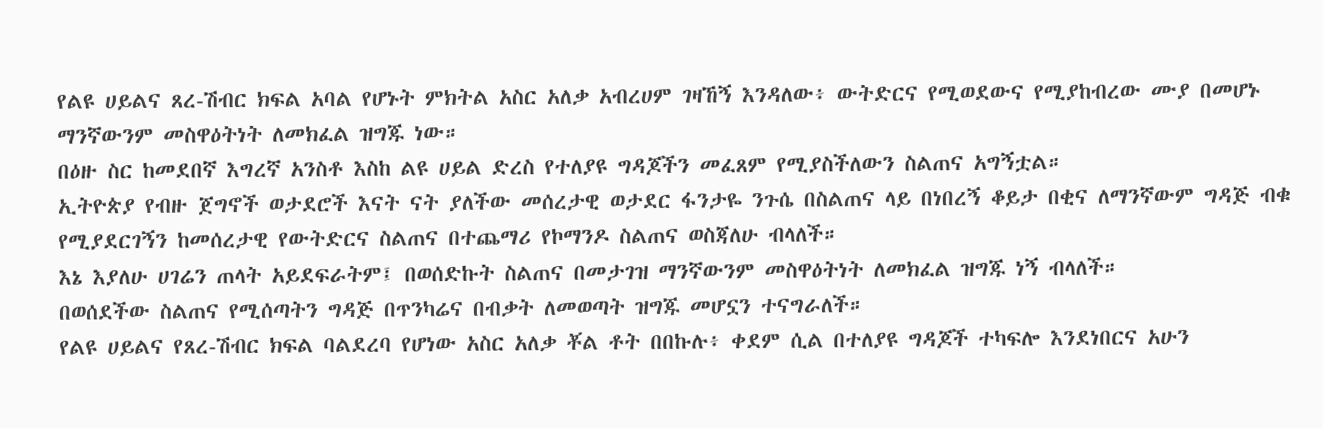የልዩ ሀይልና ጸረ-ሽብር ክፍል አባል የሆኑት ምክትል አስር አለቃ አብረሀም ገዛኸኝ እንዳለው፥ ውትድርና የሚወደውና የሚያከብረው ሙያ በመሆኑ ማንኛውንም መስዋዕትነት ለመክፈል ዝግጁ ነው።
በዕዙ ስር ከመደበኛ እግረኛ አንስቶ እስከ ልዩ ሀይል ድረስ የተለያዩ ግዳጆችን መፈጸም የሚያስችለውን ስልጠና አግኝቷል።
ኢትዮጵያ የብዙ ጀግኖች ወታደሮች እናት ናት ያለችው መሰረታዊ ወታደር ፋንታዬ ንጉሴ በስልጠና ላይ በነበረኝ ቆይታ በቂና ለማንኛውም ግዳጅ ብቁ የሚያደርገኝን ከመሰረታዊ የውትድርና ስልጠና በተጨማሪ የኮማንዶ ስልጠና ወስጃለሁ ብላለች።
እኔ እያለሁ ሀገሬን ጠላት አይደፍራትም፤ በወሰድኩት ስልጠና በመታገዝ ማንኛውንም መስዋዕትነት ለመክፈል ዝግጁ ነኝ ብላለች።
በወሰደችው ስልጠና የሚሰጣትን ግዳጅ በጥንካሬና በብቃት ለመወጣት ዝግጁ መሆኗን ተናግራለች።
የልዩ ሀይልና የጸረ-ሽብር ክፍል ባልደረባ የሆነው አስር አለቃ ቾል ቶት በበኩሉ፥ ቀደም ሲል በተለያዩ ግዳጆች ተካፍሎ እንደነበርና አሁን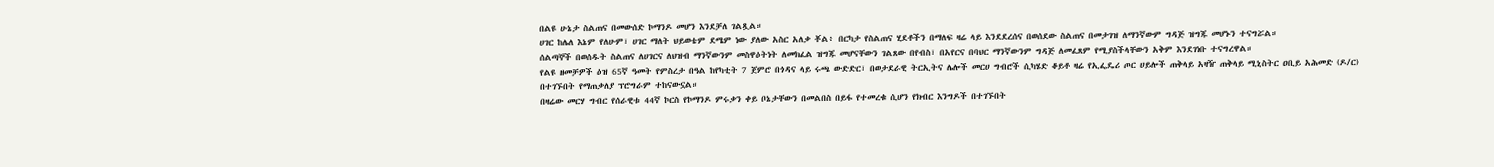በልዩ ሁኔታ ስልጠና በመውሰድ ኮማንዶ መሆን እንደቻለ ገልጿል።
ሀገር ከሌለ እኔም የለሁም፣ ሀገር ማለት ህይወቴም ደሜም ነው ያለው አስር አለቃ ቾል፥ በርካታ የስልጠና ሂደቶችን በማለፍ ዛሬ ላይ እንደደረሰና በወሰደው ስልጠና በመታገዝ ለማንኛውም ግዳጅ ዝግጁ መሆኑን ተናግሯል።
ሰልጣኞች በወሰዱት ስልጠና ለሀገርና ለህዝብ ማንኛውንም መስዋዕትነት ለመክፈል ዝግጁ መሆናቸውን ገልጸው በየብስ፣ በአየርና በባህር ማንኛውንም ግዳጅ ለመፈጸም የሚያስችላቸውን አቅም እንደገነቡ ተናግረዋል።
የልዩ ዘመቻዎች ዕዝ 65ኛ ዓመት የምስረታ በዓል ከየካቲት 7 ጀምሮ በጎዳና ላይ ሩጫ ውድድር፣ በወታደራዊ ትርኢትና ሌሎች መርሀ ግብሮች ሲካሄድ ቆይቶ ዛሬ የኢፌዴሪ ጦር ሀይሎች ጠቅላይ አዛዥ ጠቅላይ ሚኒስትር ዐቢይ አሕመድ (ዶ/ር) በተገኙበት የማጠቃለያ ፕሮግራም ተከናውኗል።
በዛሬው መርሃ ግብር የሰራዊቱ 44ኛ ኮርስ የኮማንዶ ምሩቃን ቀይ ቦኔታቸውን በመልበስ በይፋ የተመረቁ ሲሆን የክብር እንግዶች በተገኙበት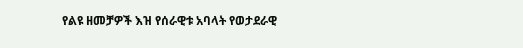የልዩ ዘመቻዎች እዝ የሰራዊቱ አባላት የወታደራዊ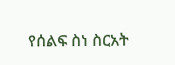የሰልፍ ስነ ስርአት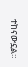ተከናውኗል።